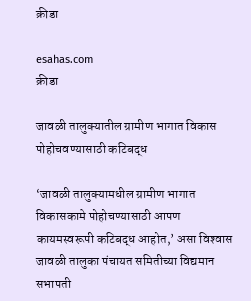क्रीडा

esahas.com
क्रीडा

जावळी तालुक्यातील ग्रामीण भागात विकास पोहोचवण्यासाठी कटिबद्ध

‘जावळी तालुक्यामधील ग्रामीण भागात विकासकामे पोहोचण्यासाठी आपण कायमस्वरूपी कटिबद्ध आहोत,’ असा विश्‍वास जावळी तालुका पंचायत समितीच्या विद्यमान सभापती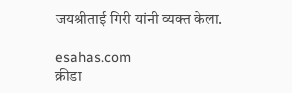जयश्रीताई गिरी यांनी व्यक्त केला.

esahas.com
क्रीडा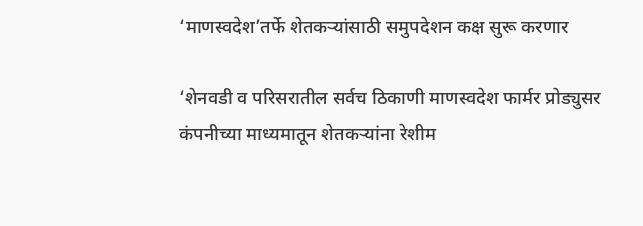‘माणस्वदेश’तर्फे शेतकर्‍यांसाठी समुपदेशन कक्ष सुरू करणार

‘शेनवडी व परिसरातील सर्वच ठिकाणी माणस्वदेश फार्मर प्रोड्युसर कंपनीच्या माध्यमातून शेतकर्‍यांना रेशीम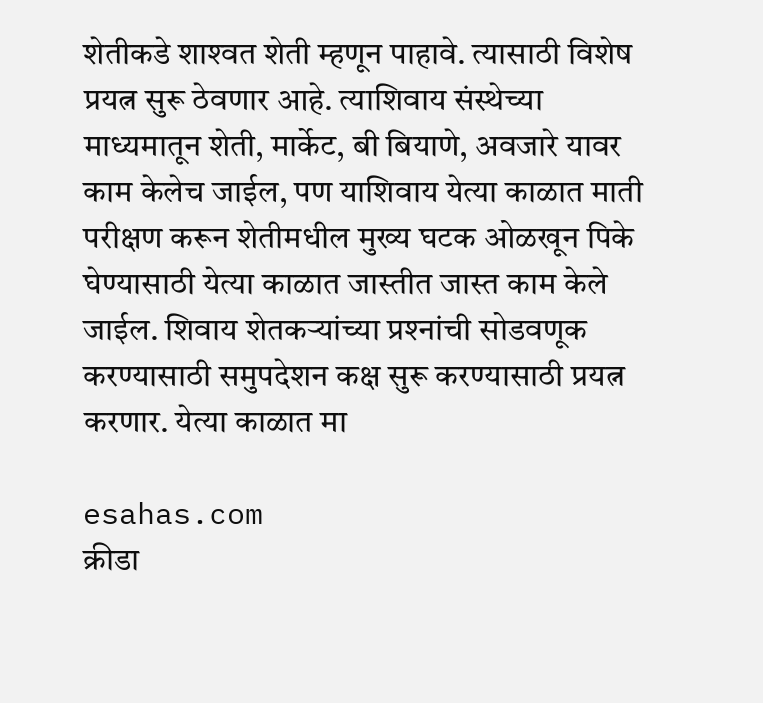शेतीकडे शाश्‍वत शेती म्हणून पाहावे. त्यासाठी विशेष प्रयत्न सुरू ठेवणार आहे. त्याशिवाय संस्थेच्या माध्यमातून शेती, मार्केट, बी बियाणे, अवजारे यावर काम केलेच जाईल, पण याशिवाय येत्या काळात माती परीक्षण करून शेतीमधील मुख्य घटक ओळखून पिके घेण्यासाठी येत्या काळात जास्तीत जास्त काम केले जाईल. शिवाय शेतकर्‍यांच्या प्रश्‍नांची सोडवणूक करण्यासाठी समुपदेशन कक्ष सुरू करण्यासाठी प्रयत्न करणार. येत्या काळात मा

esahas.com
क्रीडा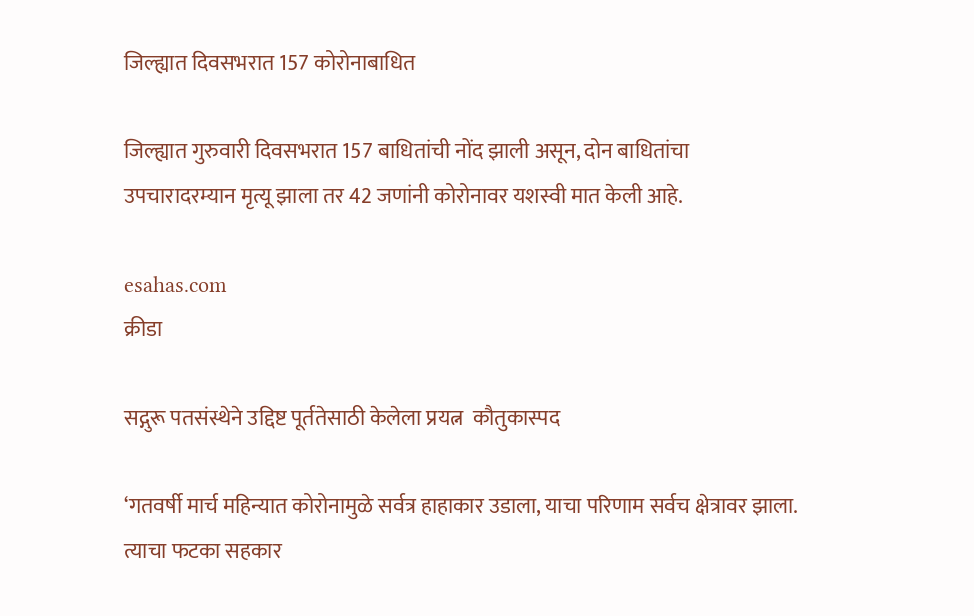जिल्ह्यात दिवसभरात 157 कोरोनाबाधित

जिल्ह्यात गुरुवारी दिवसभरात 157 बाधितांची नोंद झाली असून, दोन बाधितांचा उपचारादरम्यान मृत्यू झाला तर 42 जणांनी कोरोनावर यशस्वी मात केली आहे.

esahas.com
क्रीडा

सद्गुरू पतसंस्थेने उद्दिष्ट पूर्ततेसाठी केलेला प्रयत्न  कौतुकास्पद

‘गतवर्षी मार्च महिन्यात कोरोनामुळे सर्वत्र हाहाकार उडाला, याचा परिणाम सर्वच क्षेत्रावर झाला. त्याचा फटका सहकार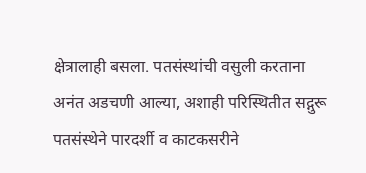क्षेत्रालाही बसला. पतसंस्थांची वसुली करताना अनंत अडचणी आल्या, अशाही परिस्थितीत सद्गुरू पतसंस्थेने पारदर्शी व काटकसरीने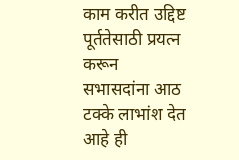काम करीत उद्दिष्ट पूर्ततेसाठी प्रयत्न करून सभासदांना आठ टक्के लाभांश देत आहे ही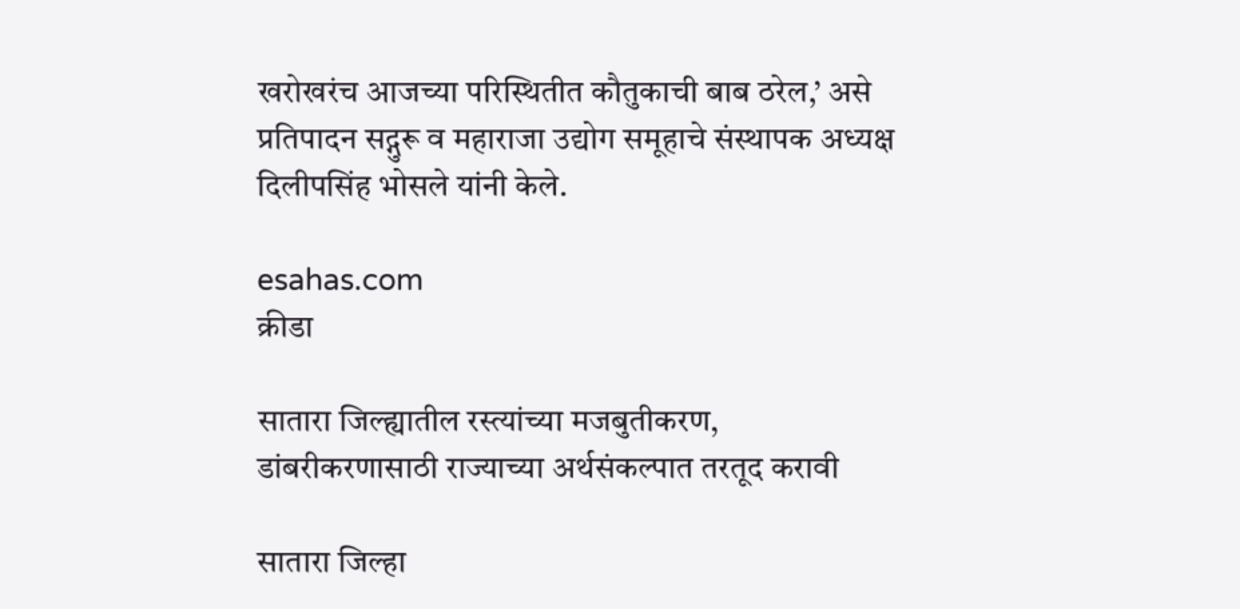खरोखरंच आजच्या परिस्थितीत कौतुकाची बाब ठरेल,’ असे प्रतिपादन सद्गुरू व महाराजा उद्योग समूहाचे संस्थापक अध्यक्ष दिलीपसिंह भोसले यांनी केले.

esahas.com
क्रीडा

सातारा जिल्ह्यातील रस्त्यांच्या मजबुतीकरण, डांबरीकरणासाठी राज्याच्या अर्थसंकल्पात तरतूद करावी

सातारा जिल्हा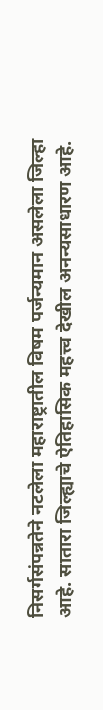निसर्गसंपन्नतेने नटलेला महाराष्ट्रातील विषम पर्जन्यमान असलेला जिल्हा आहे. सातारा जिल्ह्याचे ऐतिहासिक महत्त्व देखील अनन्यसाधारण आहे.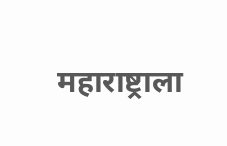महाराष्ट्राला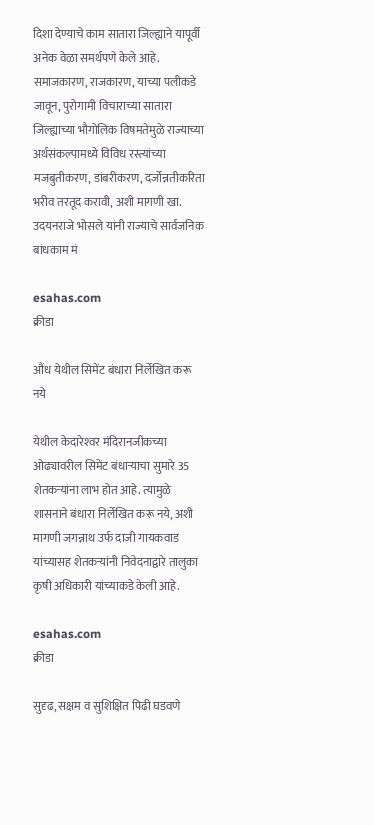दिशा देण्याचे काम सातारा जिल्ह्याने यापूर्वी अनेक वेळा समर्थपणे केले आहे. समाजकारण, राजकारण, याच्या पलीकडे जावून, पुरोगामी विचाराच्या सातारा जिल्ह्याच्या भौगोलिक विषमतेमुळे राज्याच्या अर्थसंकल्पामध्ये विविध रस्त्यांच्या मजबुतीकरण, डांबरीकरण, दर्जोन्नतीकरिता भरीव तरतूद करावी, अशी मागणी खा. उदयनराजे भोसले यांनी राज्याचे सार्वजनिक बांधकाम मं

esahas.com
क्रीडा

औंध येथील सिमेंट बंधारा निर्लेखित करू नये

येथील केदारेश्‍वर मंदिरानजीकच्या ओढ्यावरील सिमेंट बंधार्‍याचा सुमारे 35 शेतकर्‍यांना लाभ होत आहे. त्यामुळे शासनाने बंधारा निर्लेखित करू नये, अशी मागणी जगन्नाथ उर्फ दाजी गायकवाड यांच्यासह शेतकर्‍यांनी निवेदनाद्वारे तालुका कृषी अधिकारी यांच्याकडे केली आहे.

esahas.com
क्रीडा

सुदृढ, सक्षम व सुशिक्षित पिढी घडवणे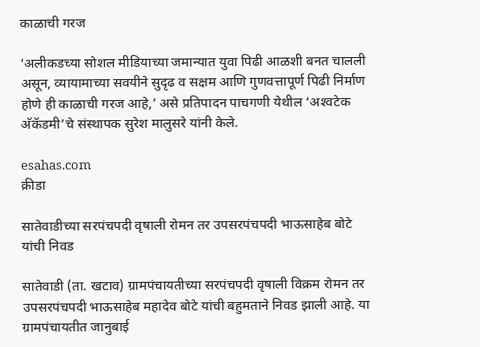काळाची गरज

‘अलीकडच्या सोशल मीडियाच्या जमान्यात युवा पिढी आळशी बनत चालली असून, व्यायामाच्या सवयीने सुदृढ व सक्षम आणि गुणवत्तापूर्ण पिढी निर्माण होणे ही काळाची गरज आहे,’ असे प्रतिपादन पाचगणी येथील ‘अश्‍वटेक अ‍ॅकॅडमी’चे संस्थापक सुरेश मालुसरे यांनी केले.

esahas.com
क्रीडा

सातेवाडीच्या सरपंचपदी वृषाली रोमन तर उपसरपंचपदी भाऊसाहेब बोटे यांची निवड

सातेवाडी (ता. खटाव) ग्रामपंचायतीच्या सरपंचपदी वृषाली विक्रम रोमन तर उपसरपंचपदी भाऊसाहेब महादेव बोटे यांची बहुमताने निवड झाली आहे. या ग्रामपंचायतीत जानुबाई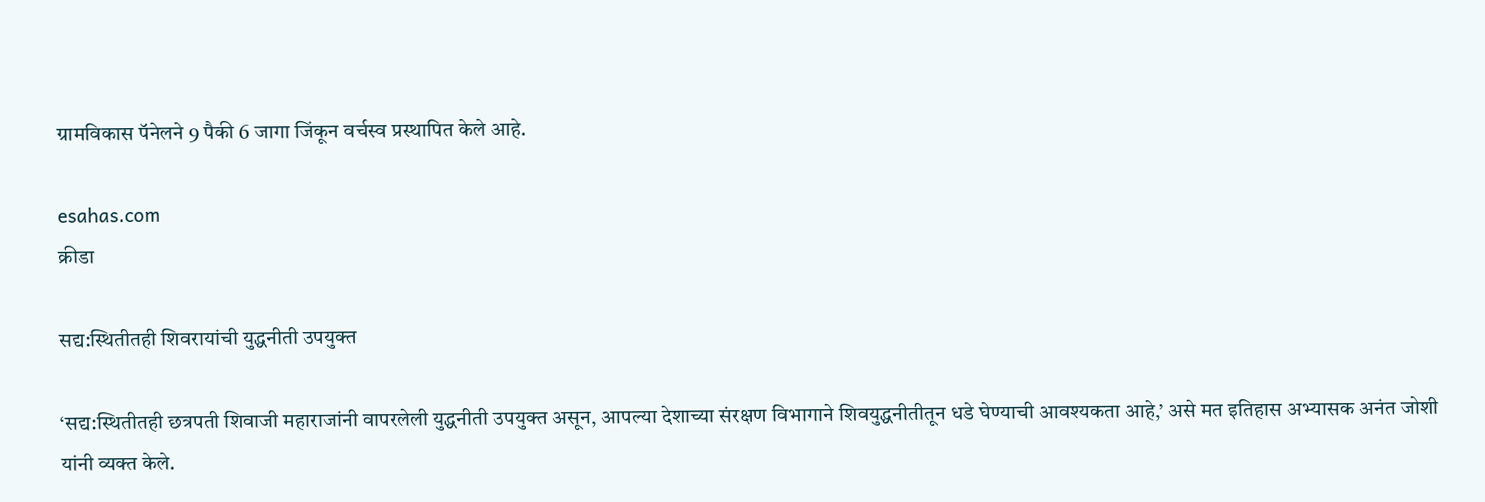ग्रामविकास पॅनेलने 9 पैकी 6 जागा जिंकून वर्चस्व प्रस्थापित केले आहे.

esahas.com
क्रीडा

सद्य:स्थितीतही शिवरायांची युद्धनीती उपयुक्त

‘सद्य:स्थितीतही छत्रपती शिवाजी महाराजांनी वापरलेली युद्धनीती उपयुक्त असून, आपल्या देशाच्या संरक्षण विभागाने शिवयुद्धनीतीतून धडे घेण्याची आवश्यकता आहे,’ असे मत इतिहास अभ्यासक अनंत जोशी यांनी व्यक्त केले.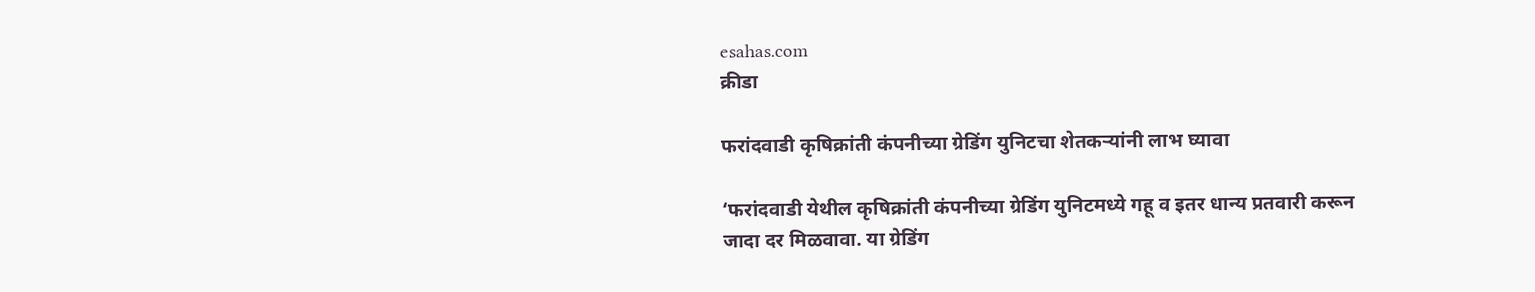esahas.com
क्रीडा

फरांदवाडी कृषिक्रांती कंपनीच्या ग्रेडिंग युनिटचा शेतकर्‍यांनी लाभ घ्यावा

‘फरांदवाडी येथील कृषिक्रांती कंपनीच्या ग्रेडिंग युनिटमध्ये गहू व इतर धान्य प्रतवारी करून जादा दर मिळवावा. या ग्रेडिंग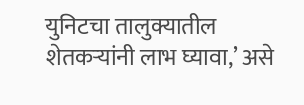युनिटचा तालुक्यातील शेतकर्‍यांनी लाभ घ्यावा,’ असे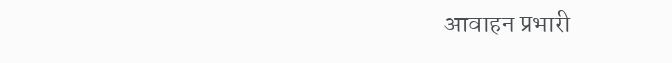आवाहन प्रभारी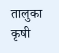तालुका कृषी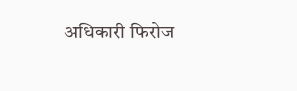अधिकारी फिरोज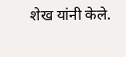शेख यांनी केले.